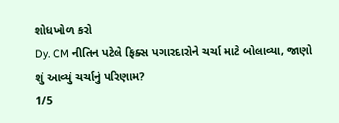શોધખોળ કરો
Dy. CM નીતિન પટેલે ફિક્સ પગારદારોને ચર્ચા માટે બોલાવ્યા, જાણો શું આવ્યું ચર્ચાનું પરિણામ?
1/5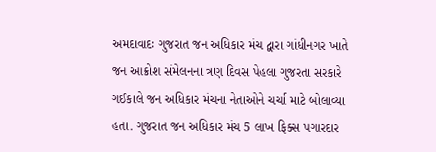અમદાવાદઃ ગુજરાત જન અધિકાર મંચ દ્વારા ગાંધીનગર ખાતે જન આક્રોશ સંમેલનના ત્રણ દિવસ પેહલા ગુજરતા સરકારે ગઈકાલે જન અધિકાર મંચના નેતાઓને ચર્ચા માટે બોલાવ્યા હતા. ગુજરાત જન અધિકાર મંચ 5 લાખ ફિક્સ પગારદાર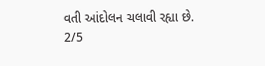વતી આંદોલન ચલાવી રહ્યા છે.
2/5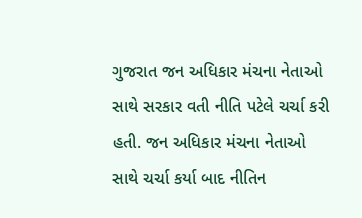ગુજરાત જન અધિકાર મંચના નેતાઓ સાથે સરકાર વતી નીતિ પટેલે ચર્ચા કરી હતી. જન અધિકાર મંચના નેતાઓ સાથે ચર્ચા કર્યા બાદ નીતિન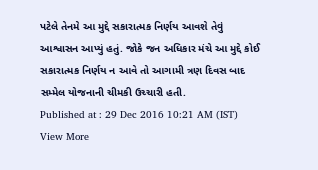પટેલે તેનમે આ મુદ્દે સકારાત્મક નિર્ણય આવશે તેવું આશ્વાસન આપ્યું હતું. જોકે જન અધિકાર મંચે આ મુદ્દે કોઈ સકારાત્મક નિર્ણય ન આવે તો આગામી ત્રણ દિવસ બાદ સમ્મેલ યોજનાની ચીમકી ઉચ્ચારી હતી.
Published at : 29 Dec 2016 10:21 AM (IST)
View More